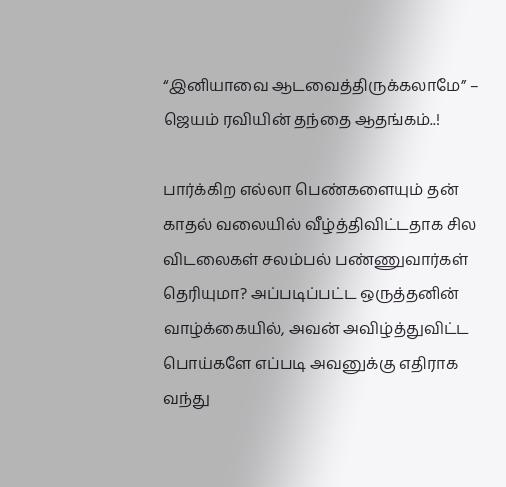“இனியாவை ஆடவைத்திருக்கலாமே” – ஜெயம் ரவியின் தந்தை ஆதங்கம்..!

பார்க்கிற எல்லா பெண்களையும் தன் காதல் வலையில் வீழ்த்திவிட்டதாக சில விடலைகள் சலம்பல் பண்ணுவார்கள் தெரியுமா? அப்படிப்பட்ட ஒருத்தனின் வாழ்க்கையில், அவன் அவிழ்த்துவிட்ட பொய்களே எப்படி அவனுக்கு எதிராக வந்து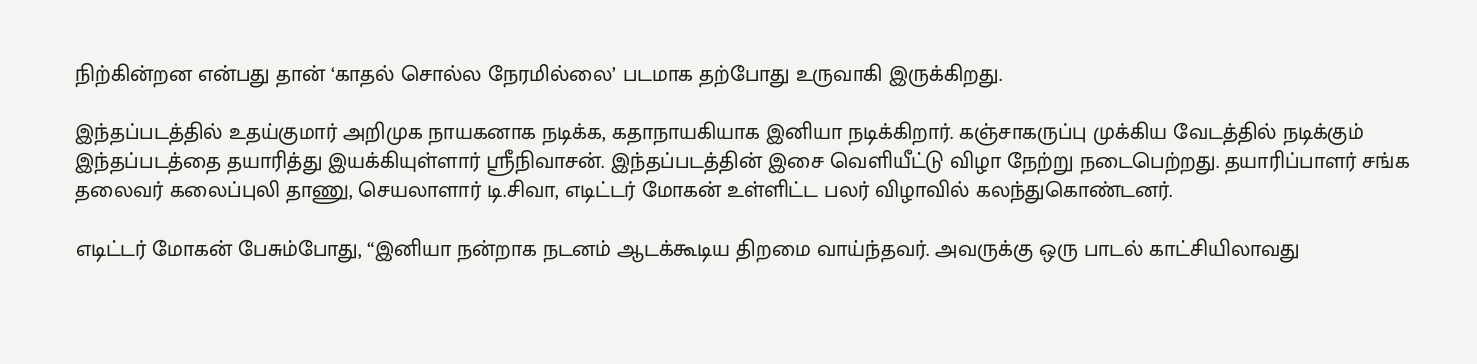நிற்கின்றன என்பது தான் ‘காதல் சொல்ல நேரமில்லை’ படமாக தற்போது உருவாகி இருக்கிறது.

இந்தப்படத்தில் உதய்குமார் அறிமுக நாயகனாக நடிக்க, கதாநாயகியாக இனியா நடிக்கிறார். கஞ்சாகருப்பு முக்கிய வேடத்தில் நடிக்கும் இந்தப்படத்தை தயாரித்து இயக்கியுள்ளார் ஸ்ரீநிவாசன். இந்தப்படத்தின் இசை வெளியீட்டு விழா நேற்று நடைபெற்றது. தயாரிப்பாளர் சங்க தலைவர் கலைப்புலி தாணு, செயலாளார் டி.சிவா, எடிட்டர் மோகன் உள்ளிட்ட பலர் விழாவில் கலந்துகொண்டனர்.

எடிட்டர் மோகன் பேசும்போது, “இனியா நன்றாக நடனம் ஆடக்கூடிய திறமை வாய்ந்தவர். அவருக்கு ஒரு பாடல் காட்சியிலாவது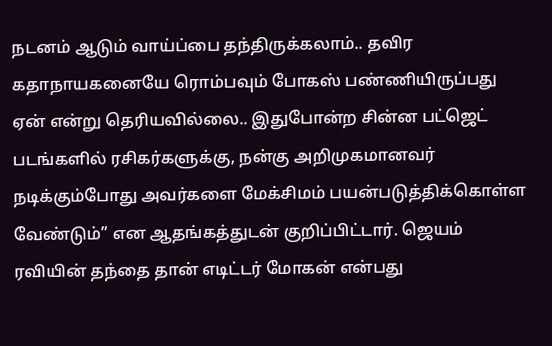நடனம் ஆடும் வாய்ப்பை தந்திருக்கலாம்.. தவிர கதாநாயகனையே ரொம்பவும் போகஸ் பண்ணியிருப்பது ஏன் என்று தெரியவில்லை.. இதுபோன்ற சின்ன பட்ஜெட் படங்களில் ரசிகர்களுக்கு, நன்கு அறிமுகமானவர் நடிக்கும்போது அவர்களை மேக்சிமம் பயன்படுத்திக்கொள்ள வேண்டும்” என ஆதங்கத்துடன் குறிப்பிட்டார். ஜெயம் ரவியின் தந்தை தான் எடிட்டர் மோகன் என்பது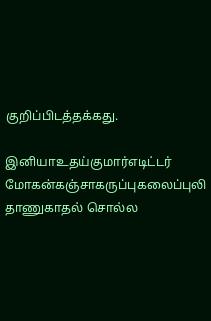குறிப்பிடத்தக்கது.

இனியாஉதய்குமார்எடிட்டர் மோகன்கஞ்சாகருப்புகலைப்புலி தாணுகாதல் சொல்ல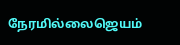நேரமில்லைஜெயம்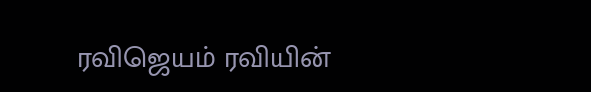ரவிஜெயம் ரவியின்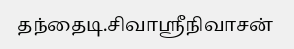தந்தைடி.சிவாஸ்ரீநிவாசன்